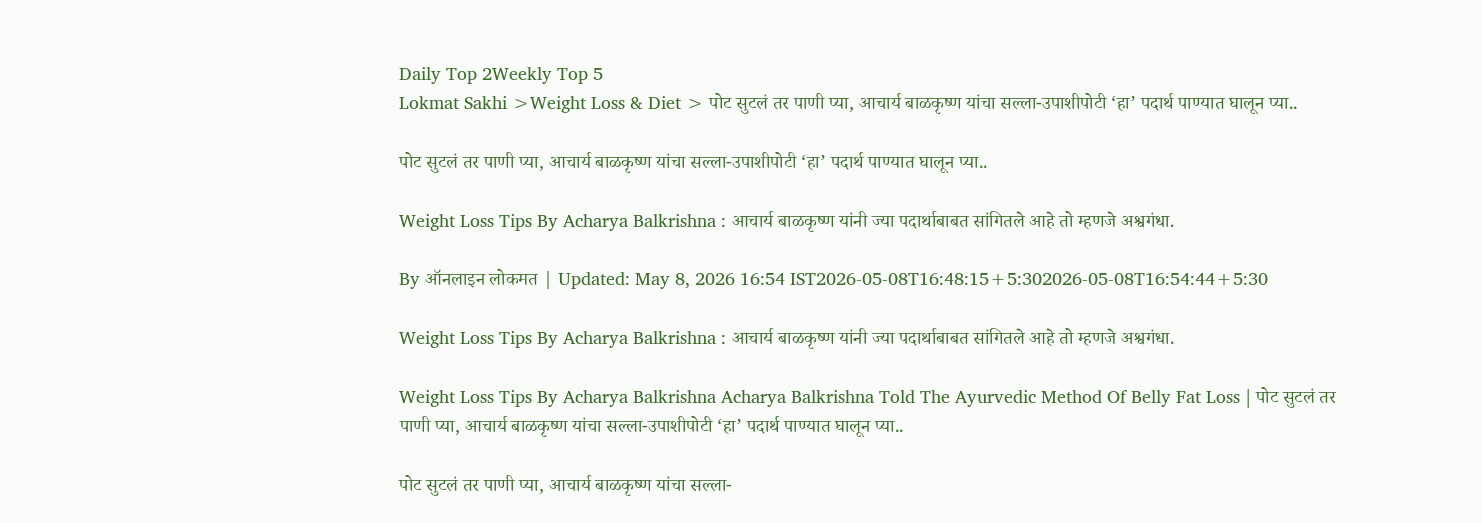Daily Top 2Weekly Top 5
Lokmat Sakhi >Weight Loss & Diet > पोट सुटलं तर पाणी प्या, आचार्य बाळकृष्ण यांचा सल्ला-उपाशीपोटी ‘हा’ पदार्थ पाण्यात घालून प्या..

पोट सुटलं तर पाणी प्या, आचार्य बाळकृष्ण यांचा सल्ला-उपाशीपोटी ‘हा’ पदार्थ पाण्यात घालून प्या..

Weight Loss Tips By Acharya Balkrishna : आचार्य बाळकृष्ण यांनी ज्या पदार्थाबाबत सांगितले आहे तो म्हणजे अश्वगंधा.

By ऑनलाइन लोकमत | Updated: May 8, 2026 16:54 IST2026-05-08T16:48:15+5:302026-05-08T16:54:44+5:30

Weight Loss Tips By Acharya Balkrishna : आचार्य बाळकृष्ण यांनी ज्या पदार्थाबाबत सांगितले आहे तो म्हणजे अश्वगंधा.

Weight Loss Tips By Acharya Balkrishna Acharya Balkrishna Told The Ayurvedic Method Of Belly Fat Loss | पोट सुटलं तर पाणी प्या, आचार्य बाळकृष्ण यांचा सल्ला-उपाशीपोटी ‘हा’ पदार्थ पाण्यात घालून प्या..

पोट सुटलं तर पाणी प्या, आचार्य बाळकृष्ण यांचा सल्ला-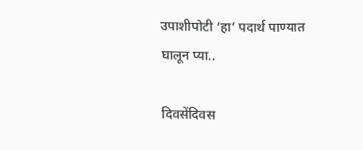उपाशीपोटी ‘हा’ पदार्थ पाण्यात घालून प्या..

दिवसेंदिवस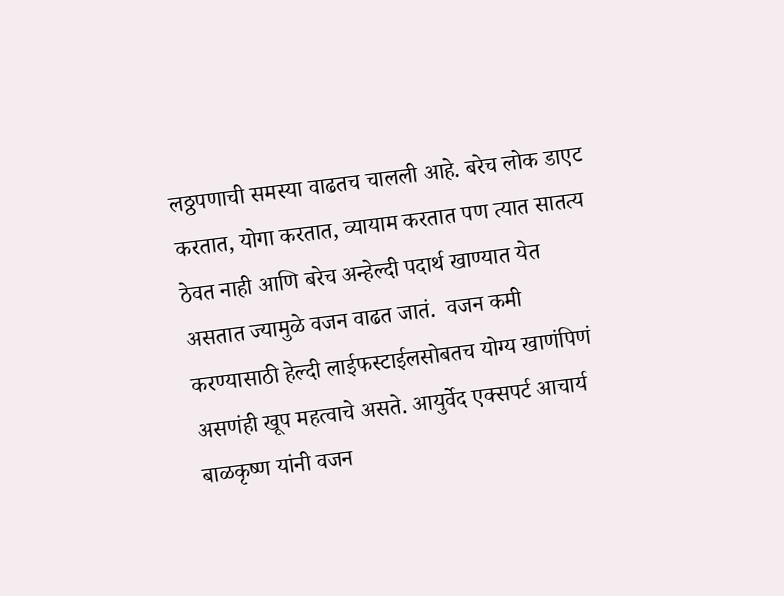लठ्ठपणाची समस्या वाढतच चालली आहे. बरेच लोक डाएट करतात, योगा करतात, व्यायाम करतात पण त्यात सातत्य ठेवत नाही आणि बरेच अन्हेल्दी पदार्थ खाण्यात येत असतात ज्यामुळे वजन वाढत जातं.  वजन कमी करण्यासाठी हेल्दी लाईफस्टाईलसोबतच योग्य खाणंपिणं असणंही खूप महत्वाचे असते. आयुर्वेद एक्सपर्ट आचार्य बाळकृष्ण यांनी वजन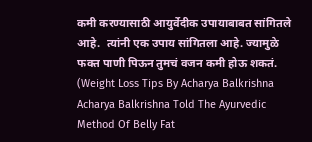कमी करण्यासाठी आयुर्वेदीक उपायाबाबत सांगितले आहे.  त्यांनी एक उपाय सांगितला आहे. ज्यामुळे फक्त पाणी पिऊन तुमचं वजन कमी होऊ शकतं. (Weight Loss Tips By Acharya Balkrishna Acharya Balkrishna Told The Ayurvedic Method Of Belly Fat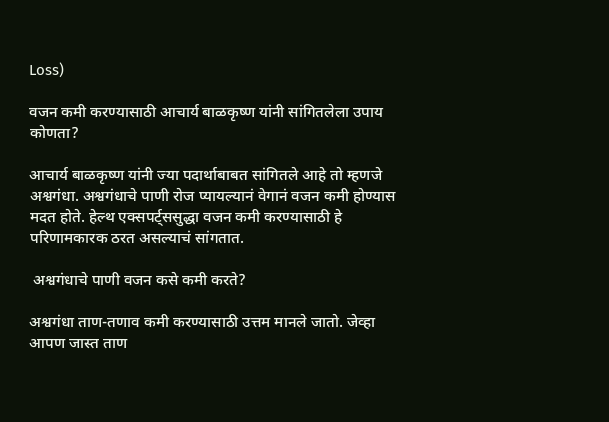Loss)

वजन कमी करण्यासाठी आचार्य बाळकृष्ण यांनी सांगितलेला उपाय कोणता?

आचार्य बाळकृष्ण यांनी ज्या पदार्थाबाबत सांगितले आहे तो म्हणजे अश्वगंधा. अश्वगंधाचे पाणी रोज प्यायल्यानं वेगानं वजन कमी होण्यास मदत होते. हेल्थ एक्सपर्ट्ससुद्धा वजन कमी करण्यासाठी हे परिणामकारक ठरत असल्याचं सांगतात.

 अश्वगंधाचे पाणी वजन कसे कमी करते?

अश्वगंधा ताण-तणाव कमी करण्यासाठी उत्तम मानले जातो. जेव्हा आपण जास्त ताण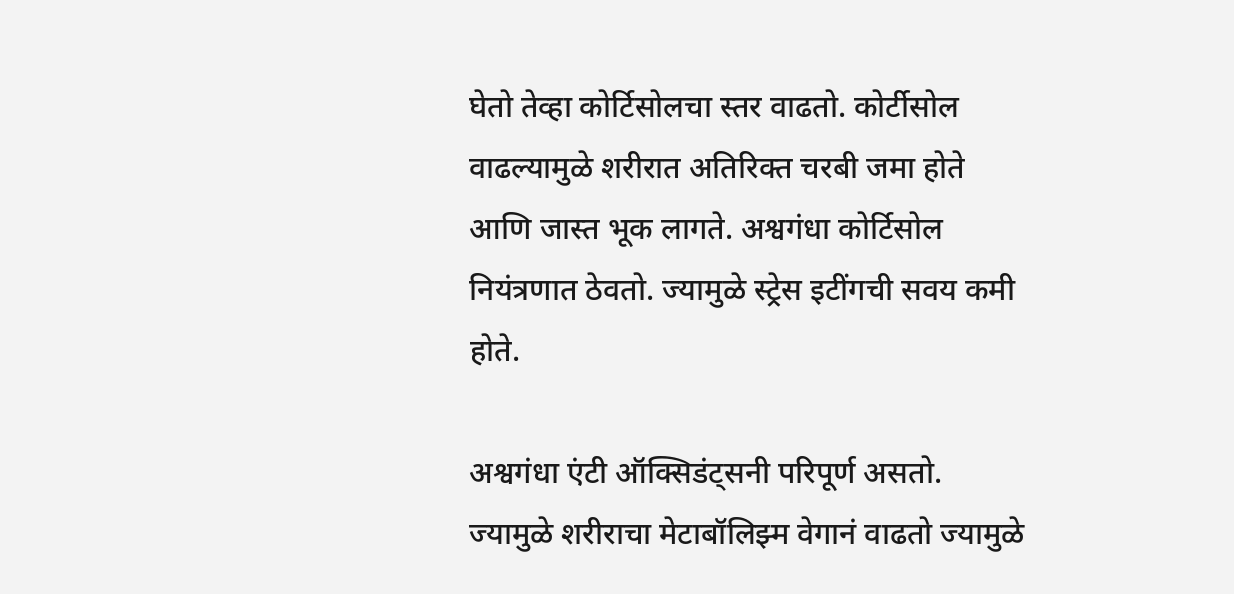घेतो तेव्हा कोर्टिसोलचा स्तर वाढतो. कोर्टीसोल वाढल्यामुळे शरीरात अतिरिक्त चरबी जमा होते आणि जास्त भूक लागते. अश्वगंधा कोर्टिसोल नियंत्रणात ठेवतो. ज्यामुळे स्ट्रेस इटींगची सवय कमी होते.

अश्वगंधा एंटी ऑक्सिडंट्सनी परिपूर्ण असतो. ज्यामुळे शरीराचा मेटाबॉलिझ्म वेगानं वाढतो ज्यामुळे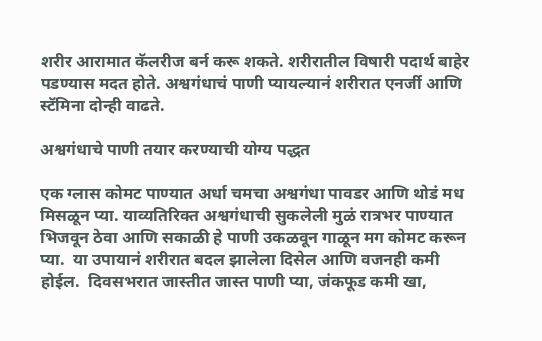शरीर आरामात कॅलरीज बर्न करू शकते. शरीरातील विषारी पदार्थ बाहेर पडण्यास मदत होते. अश्वगंधाचं पाणी प्यायल्यानं शरीरात एनर्जी आणि स्टॅमिना दोन्ही वाढते.

अश्वगंधाचे पाणी तयार करण्याची योग्य पद्धत

एक ग्लास कोमट पाण्यात अर्धा चमचा अश्वगंधा पावडर आणि थोडं मध मिसळून प्या. याव्यतिरिक्त अश्वगंधाची सुकलेली मुळं रात्रभर पाण्यात भिजवून ठेवा आणि सकाळी हे पाणी उकळवून गाळून मग कोमट करून प्या.  या उपायानं शरीरात बदल झालेला दिसेल आणि वजनही कमी होईल.  दिवसभरात जास्तीत जास्त पाणी प्या, जंकफूड कमी खा,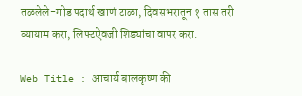तळलेले-गोड पदार्थ खाणं टाळा, दिवसभरातून १ तास तरी व्यायाम करा, लिफ्टऐवजी शिड्यांचा वापर करा.

Web Title : आचार्य बालकृष्ण की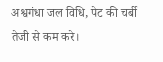अश्वगंधा जल विधि, पेट की चर्बी तेजी से कम करे।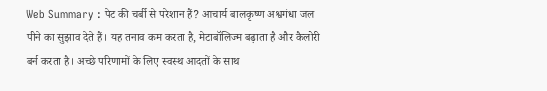Web Summary : पेट की चर्बी से परेशान हैं? आचार्य बालकृष्ण अश्वगंधा जल पीने का सुझाव देते हैं। यह तनाव कम करता है, मेटाबॉलिज्म बढ़ाता है और कैलोरी बर्न करता है। अच्छे परिणामों के लिए स्वस्थ आदतों के साथ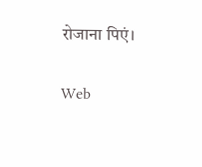रोजाना पिएं।

Web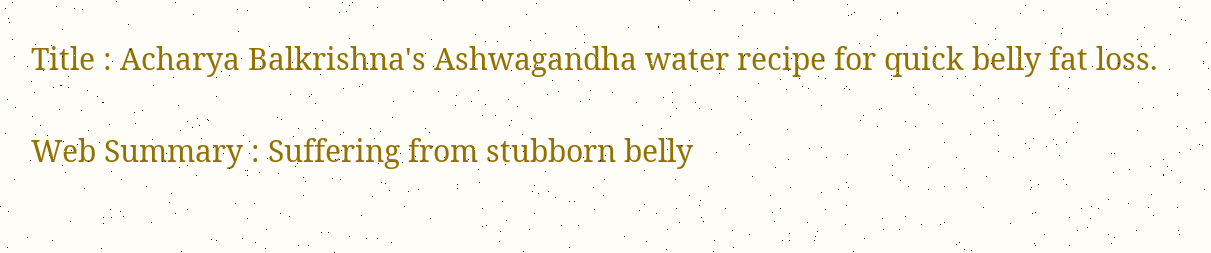Title : Acharya Balkrishna's Ashwagandha water recipe for quick belly fat loss.

Web Summary : Suffering from stubborn belly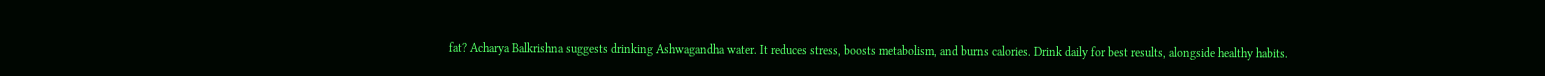fat? Acharya Balkrishna suggests drinking Ashwagandha water. It reduces stress, boosts metabolism, and burns calories. Drink daily for best results, alongside healthy habits.